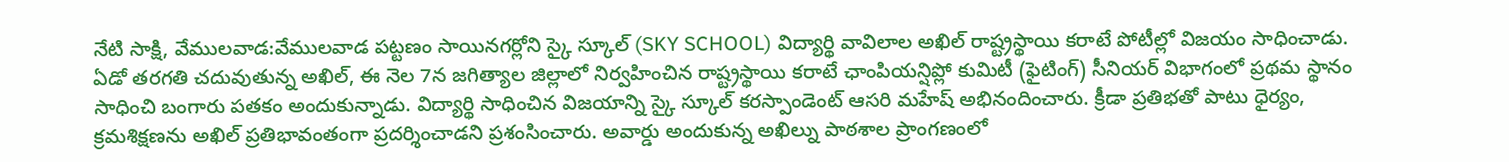నేటి సాక్షి, వేములవాడ:వేములవాడ పట్టణం సాయినగర్లోని స్కై స్కూల్ (SKY SCHOOL) విద్యార్థి వావిలాల అఖిల్ రాష్ట్రస్థాయి కరాటే పోటీల్లో విజయం సాధించాడు. ఏడో తరగతి చదువుతున్న అఖిల్, ఈ నెల 7న జగిత్యాల జిల్లాలో నిర్వహించిన రాష్ట్రస్థాయి కరాటే ఛాంపియన్షిప్లో కుమిటీ (ఫైటింగ్) సీనియర్ విభాగంలో ప్రథమ స్థానం సాధించి బంగారు పతకం అందుకున్నాడు. విద్యార్థి సాధించిన విజయాన్ని స్కై స్కూల్ కరస్పాండెంట్ ఆసరి మహేష్ అభినందించారు. క్రీడా ప్రతిభతో పాటు ధైర్యం, క్రమశిక్షణను అఖిల్ ప్రతిభావంతంగా ప్రదర్శించాడని ప్రశంసించారు. అవార్డు అందుకున్న అఖిల్ను పాఠశాల ప్రాంగణంలో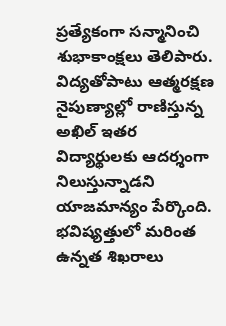ప్రత్యేకంగా సన్మానించి శుభాకాంక్షలు తెలిపారు. విద్యతోపాటు ఆత్మరక్షణ నైపుణ్యాల్లో రాణిస్తున్న అఖిల్ ఇతర విద్యార్థులకు ఆదర్శంగా నిలుస్తున్నాడని యాజమాన్యం పేర్కొంది. భవిష్యత్తులో మరింత ఉన్నత శిఖరాలు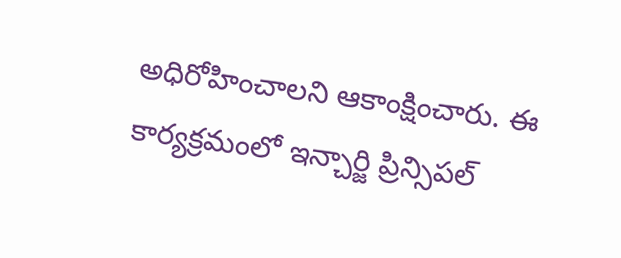అధిరోహించాలని ఆకాంక్షించారు. ఈ కార్యక్రమంలో ఇన్చార్జి ప్రిన్సిపల్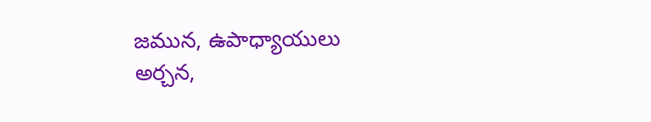జమున, ఉపాధ్యాయులు అర్చన,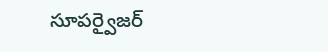సూపర్వైజర్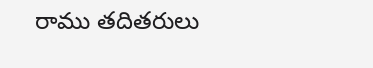రాము తదితరులు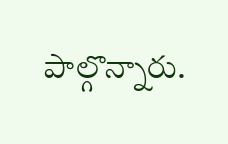పాల్గొన్నారు.